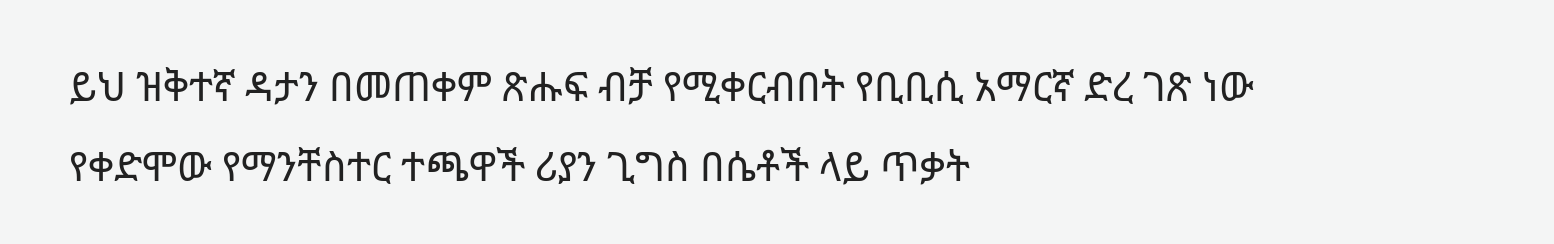ይህ ዝቅተኛ ዳታን በመጠቀም ጽሑፍ ብቻ የሚቀርብበት የቢቢሲ አማርኛ ድረ ገጽ ነው
የቀድሞው የማንቸስተር ተጫዋች ሪያን ጊግስ በሴቶች ላይ ጥቃት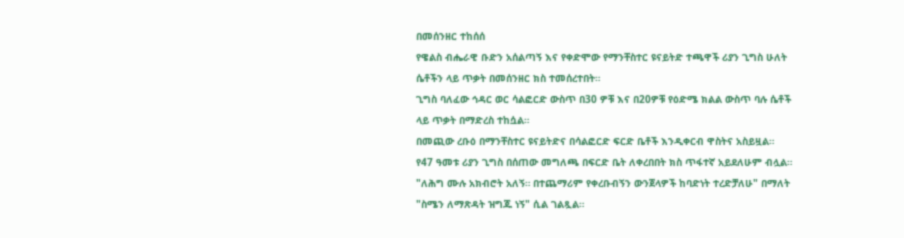በመሰንዘር ተከሰሰ
የዌልስ ብሔራዊ ቡድን አሰልጣኝ እና የቀድሞው የማንቸስተር ዩናይትድ ተጫዋች ሪያን ጊግስ ሁለት ሴቶችን ላይ ጥቃት በመሰንዘር ክስ ተመሰረተበት።
ጊግስ ባለፈው ኅዳር ወር ሳልፎርድ ውስጥ በ30 ዎቹ እና በ20ዎቹ የዕድሜ ክልል ውስጥ ባሉ ሴቶች ላይ ጥቃት በማድረስ ተከሷል።
በመጪው ረቡዕ በማንቸስተር ዩናይትድና በሳልፎርድ ፍርድ ቤቶች እንዲቀርብ ዋስትና አስይዟል።
የ47 ዓመቱ ሪያን ጊግስ በሰጠው መግለጫ በፍርድ ቤት ለቀረበበት ክስ ጥፋተኛ አይደለሁም ብሏል።
"ለሕግ ሙሉ አክብሮት አለኝ። በተጨማሪም የቀረቡብኝን ውንጀላዎች ከባድነት ተረድቻለሁ" በማለት "ስሜን ለማጽዳት ዝግጁ ነኝ" ሲል ገልጿል።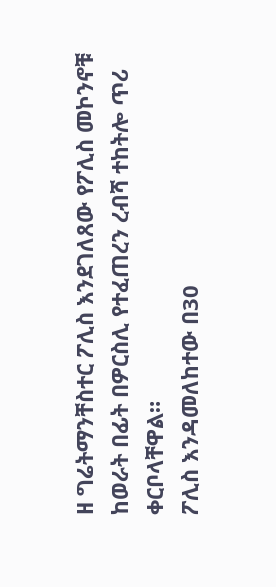ዘ ግሬትማንቸስተር ፖሊስ እንደገለጸው የፖሊስ መኮንኖቹ ከወራት በፊት በዎርስሊ የተፈጠረን ረብሻ ተከትሎ ጥሪ ቀርቦላቸዋል።
ፖሊስ እንዳመለከተው በ30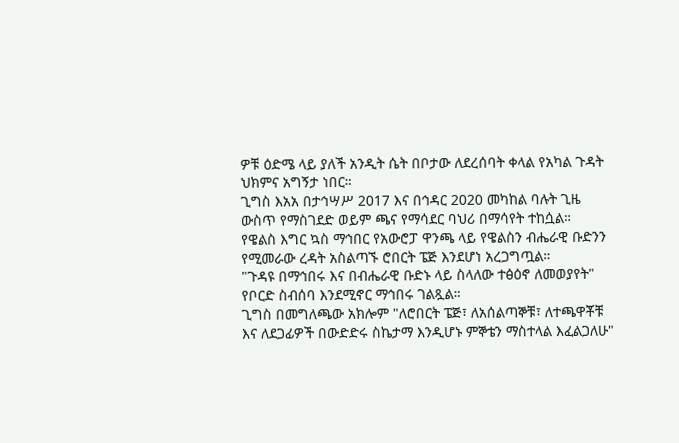ዎቹ ዕድሜ ላይ ያለች አንዲት ሴት በቦታው ለደረሰባት ቀላል የአካል ጉዳት ህክምና አግኝታ ነበር።
ጊግስ እአአ በታኅሣሥ 2017 እና በኅዳር 2020 መካከል ባሉት ጊዜ ውስጥ የማስገደድ ወይም ጫና የማሳደር ባህሪ በማሳየት ተከሷል።
የዌልስ እግር ኳስ ማኅበር የአውሮፓ ዋንጫ ላይ የዌልስን ብሔራዊ ቡድንን የሚመራው ረዳት አስልጣኙ ሮበርት ፔጅ እንደሆነ አረጋግጧል።
"ጉዳዩ በማኅበሩ እና በብሔራዊ ቡድኑ ላይ ስላለው ተፅዕኖ ለመወያየት" የቦርድ ስብሰባ እንደሚኖር ማኅበሩ ገልጿል።
ጊግስ በመግለጫው አክሎም "ለሮበርት ፔጅ፣ ለአሰልጣኞቹ፣ ለተጫዋቾቹ እና ለደጋፊዎች በውድድሩ ስኬታማ እንዲሆኑ ምኞቴን ማስተላል እፈልጋለሁ"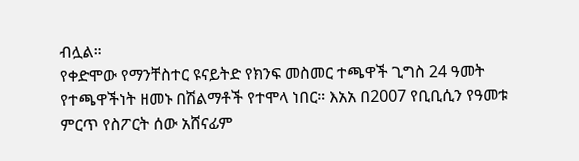ብሏል።
የቀድሞው የማንቸስተር ዩናይትድ የክንፍ መስመር ተጫዋች ጊግስ 24 ዓመት የተጫዋችነት ዘመኑ በሽልማቶች የተሞላ ነበር። እአአ በ2007 የቢቢሲን የዓመቱ ምርጥ የስፖርት ሰው አሸናፊም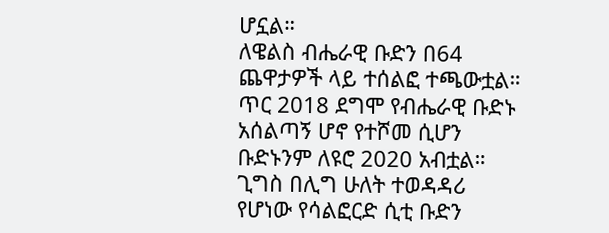ሆኗል።
ለዌልስ ብሔራዊ ቡድን በ64 ጨዋታዎች ላይ ተሰልፎ ተጫውቷል። ጥር 2018 ደግሞ የብሔራዊ ቡድኑ አሰልጣኝ ሆኖ የተሾመ ሲሆን ቡድኑንም ለዩሮ 2020 አብቷል።
ጊግስ በሊግ ሁለት ተወዳዳሪ የሆነው የሳልፎርድ ሲቲ ቡድን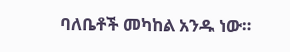ባለቤቶች መካከል አንዱ ነው።